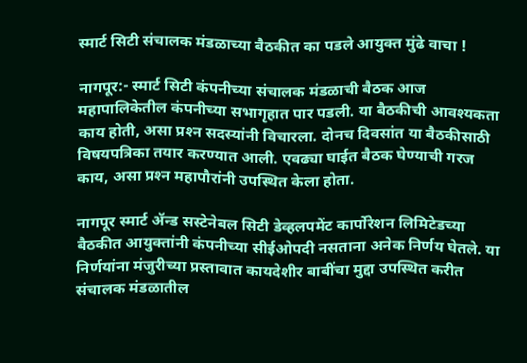स्मार्ट सिटी संचालक मंडळाच्या बैठकीत का पडले आयुक्त मुंढे वाचा !

नागपूर:- स्मार्ट सिटी कंपनीच्या संचालक मंडळाची बैठक आज महापालिकेतील कंपनीच्या सभागृहात पार पडली. या बैठकीची आवश्‍यकता काय होती, असा प्रश्‍न सदस्यांनी विचारला. दोनच दिवसांत या बैठकीसाठी विषयपत्रिका तयार करण्यात आली. एवढ्या घाईत बैठक घेण्याची गरज काय, असा प्रश्‍न महापौरांनी उपस्थित केला होता.

नागपूर स्मार्ट ॲन्ड सस्टेनेबल सिटी डेव्हलपमेंट कार्पोरेशन लिमिटेडच्या बैठकीत आयुक्तांनी कंपनीच्या सीईओपदी नसताना अनेक निर्णय घेतले. या निर्णयांना मंजुरीच्या प्रस्तावात कायदेशीर बाबींचा मुद्दा उपस्थित करीत संचालक मंडळातील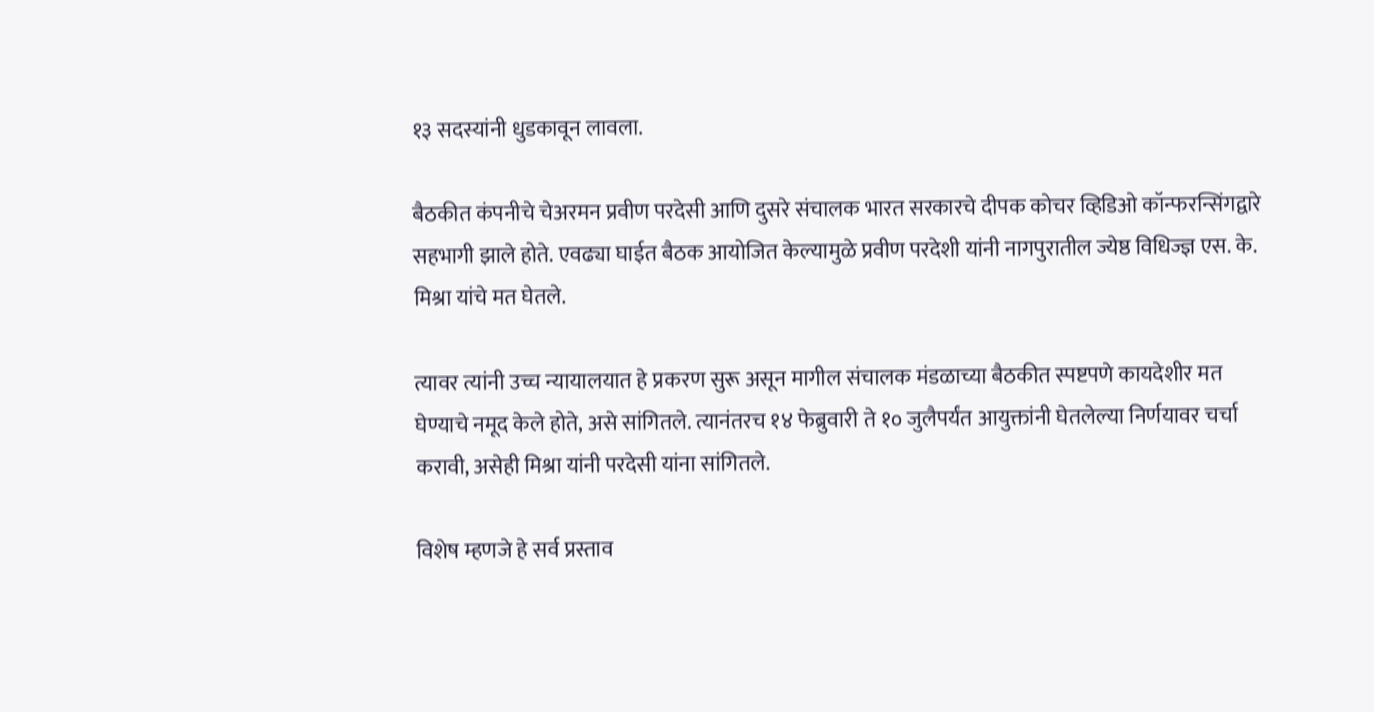१३ सदस्यांनी धुडकावून लावला.

बैठकीत कंपनीचे चेअरमन प्रवीण परदेसी आणि दुसरे संचालक भारत सरकारचे दीपक कोचर व्हिडिओ कॉन्फरन्सिंगद्वारे सहभागी झाले होते. एवढ्या घाईत बैठक आयोजित केल्यामुळे प्रवीण परदेशी यांनी नागपुरातील ज्येष्ठ विधिज्ज्ञ एस. के. मिश्रा यांचे मत घेतले.

त्यावर त्यांनी उच्च न्यायालयात हे प्रकरण सुरू असून मागील संचालक मंडळाच्या बैठकीत स्पष्टपणे कायदेशीर मत घेण्याचे नमूद केले होते, असे सांगितले. त्यानंतरच १४ फेब्रुवारी ते १० जुलैपर्यंत आयुक्तांनी घेतलेल्या निर्णयावर चर्चा करावी, असेही मिश्रा यांनी परदेसी यांना सांगितले.

विशेष म्हणजे हे सर्व प्रस्ताव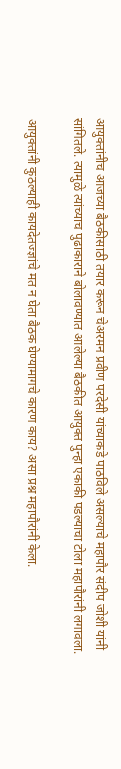आयुक्तांनीच आजच्या बैठकीसाठी तयार करून चेअरमन प्रवीण परदेसी यांच्याकडे पाठविले असल्याचे महापौर संदीप जोशी यांनी सांगितले. त्यामुळे त्यांच्याच पुढाकाराने बोलावण्यात आलेल्या बैठकीत आयुक्त पुन्हा एकाकी पडल्याचा टोला महापौरांनी लगावला.

आयुक्तांनी कुठल्याही कायदेतज्ज्ञांचे मत न घेता बैठक घेण्यामागचे कारण काय? असा प्रश्न महापौरांनी केला.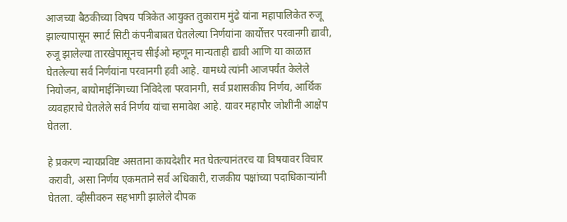आजच्या बैठकीच्या विषय पत्रिकेत आयुक्त तुकाराम मुंढे यांना महापालिकेत रुजू झाल्यापासून स्मार्ट सिटी कंपनीबाबत घेतलेल्या निर्णयांना कार्योत्तर परवानगी द्यावी, रुजू झालेल्या तारखेपासूनच सीईओ म्हणून मान्यताही द्यावी आणि या काळात घेतलेल्या सर्व निर्णयांना परवानगी हवी आहे. यामध्ये त्यांनी आजपर्यंत केलेले नियोजन, बायोमाईनिंगच्या निविदेला परवानगी, सर्व प्रशासकीय निर्णय, आर्थिक व्यवहाराचे घेतलेले सर्व निर्णय यांचा समावेश आहे. यावर महापौर जोशींनी आक्षेप घेतला.

हे प्रकरण न्यायप्रविष्ट असताना कायदेशीर मत घेतल्यानंतरच या विषयावर विचार करावी, असा निर्णय एकमताने सर्व अधिकारी, राजकीय पक्षांच्या पदाधिकाऱ्यांनी घेतला. व्हीसीवरुन सहभागी झालेले दीपक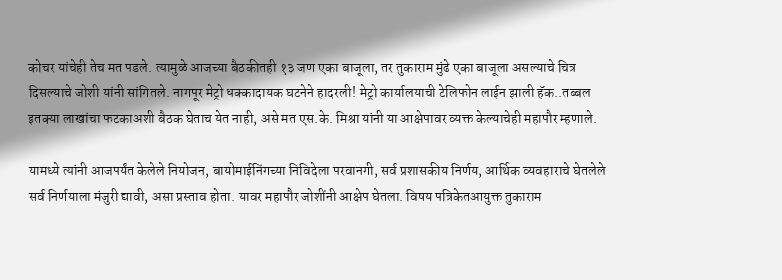कोचर यांचेही तेच मत पडले. त्यामुळे आजच्या बैठकीतही १३ जण एका बाजूला, तर तुकाराम मुंढे एका बाजूला असल्याचे चित्र दिसल्याचे जोशी यांनी सांगितले. नागपूर मेट्रो धक्कादायक घटनेने हादरली! मेट्रो कार्यालयाची टेलिफोन लाईन झाली हॅक..तब्बल इतक्या लाखांचा फटकाअशी बैठक घेताच येत नाही, असे मत एस.के. मिश्रा यांनी या आक्षेपावर व्यक्त केल्याचेही महापौर म्हणाले.

यामध्ये त्यांनी आजपर्यंत केलेले नियोजन, बायोमाईनिंगच्या निविदेला परवानगी, सर्व प्रशासकीय निर्णय, आर्थिक व्यवहाराचे घेतलेले सर्व निर्णयाला मंजुरी द्यावी, असा प्रस्ताव होता. यावर महापौर जोशींनी आक्षेप घेतला. विषय पत्रिकेतआयुक्त तुकाराम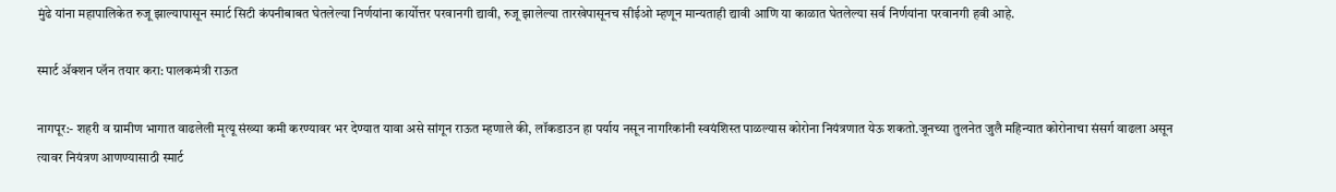मुंढे यांना महापालिकेत रुजू झाल्यापासून स्मार्ट सिटी कंपनीबाबत घेतलेल्या निर्णयांना कार्योत्तर परवानगी द्यावी, रुजू झालेल्या तारखेपासूनच सीईओ म्हणून मान्यताही द्यावी आणि या काळात घेतलेल्या सर्व निर्णयांना परवानगी हवी आहे.

स्मार्ट ॲक्शन प्लॅन तयार करा: पालकमंत्री राऊत

नागपूर:- शहरी व ग्रामीण भागात वाढलेली मृत्यू संख्या कमी करण्यावर भर देण्यात यावा असे सांगून राऊत म्हणाले की, लॉकडाउन हा पर्याय नसून नागरिकांनी स्वयंशिस्त पाळल्यास कोरोना नियंत्रणात येऊ शकतो.जूनच्या तुलनेत जुलै महिन्यात कोरोनाचा संसर्ग वाढला असून त्यावर नियंत्रण आणण्यासाठी स्मार्ट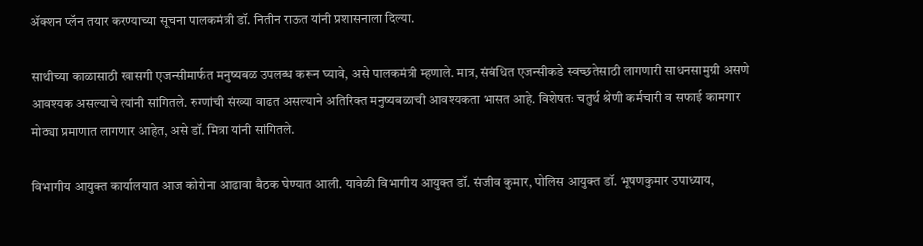ॲक्शन प्लॅन तयार करण्याच्या सूचना पालकमंत्री डॉ. नितीन राऊत यांनी प्रशासनाला दिल्या.

साथीच्या काळासाठी खासगी एजन्सीमार्फत मनुष्यबळ उपलब्ध करून घ्यावे, असे पालकमंत्री म्हणाले. मात्र, संबंधित एजन्सीकडे स्वच्छतेसाठी लागणारी साधनसामुग्री असणे आवश्यक असल्याचे त्यांनी सांगितले. रुग्णांची संख्या वाढत असल्याने अतिरिक्त मनुष्यबळाची आवश्यकता भासत आहे. विशेषतः चतुर्थ श्रेणी कर्मचारी व सफाई कामगार मोठ्या प्रमाणात लागणार आहेत, असे डॉ. मित्रा यांनी सांगितले.

विभागीय आयुक्त कार्यालयात आज कोरोना आढावा बैठक घेण्यात आली. यावेळी विभागीय आयुक्त डॉ. संजीव कुमार, पोलिस आयुक्त डॉ. भूषणकुमार उपाध्याय,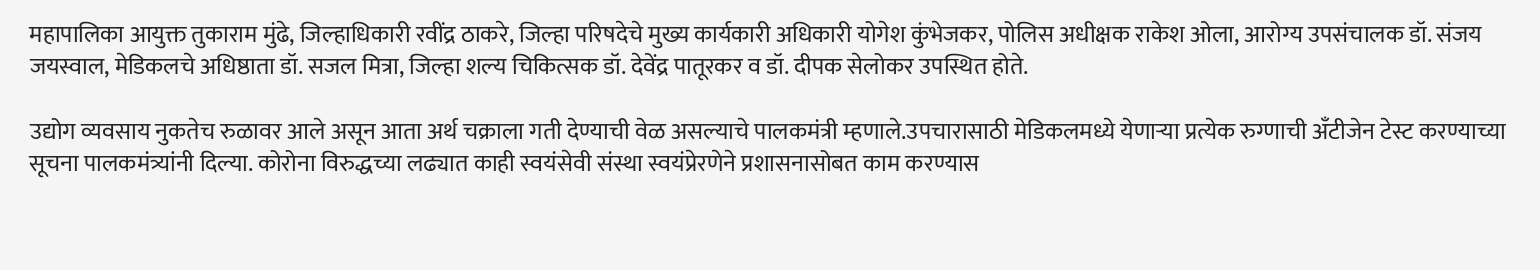महापालिका आयुक्त तुकाराम मुंढे, जिल्हाधिकारी रवींद्र ठाकरे, जिल्हा परिषदेचे मुख्य कार्यकारी अधिकारी योगेश कुंभेजकर, पोलिस अधीक्षक राकेश ओला, आरोग्य उपसंचालक डॉ. संजय जयस्वाल, मेडिकलचे अधिष्ठाता डॉ. सजल मित्रा, जिल्हा शल्य चिकित्सक डॉ. देवेंद्र पातूरकर व डॉ. दीपक सेलोकर उपस्थित होते.

उद्योग व्यवसाय नुकतेच रुळावर आले असून आता अर्थ चक्राला गती देण्याची वेळ असल्याचे पालकमंत्री म्हणाले.उपचारासाठी मेडिकलमध्ये येणाऱ्या प्रत्येक रुग्णाची अँटीजेन टेस्ट करण्याच्या सूचना पालकमंत्र्यांनी दिल्या. कोरोना विरुद्धच्या लढ्यात काही स्वयंसेवी संस्था स्वयंप्रेरणेने प्रशासनासोबत काम करण्यास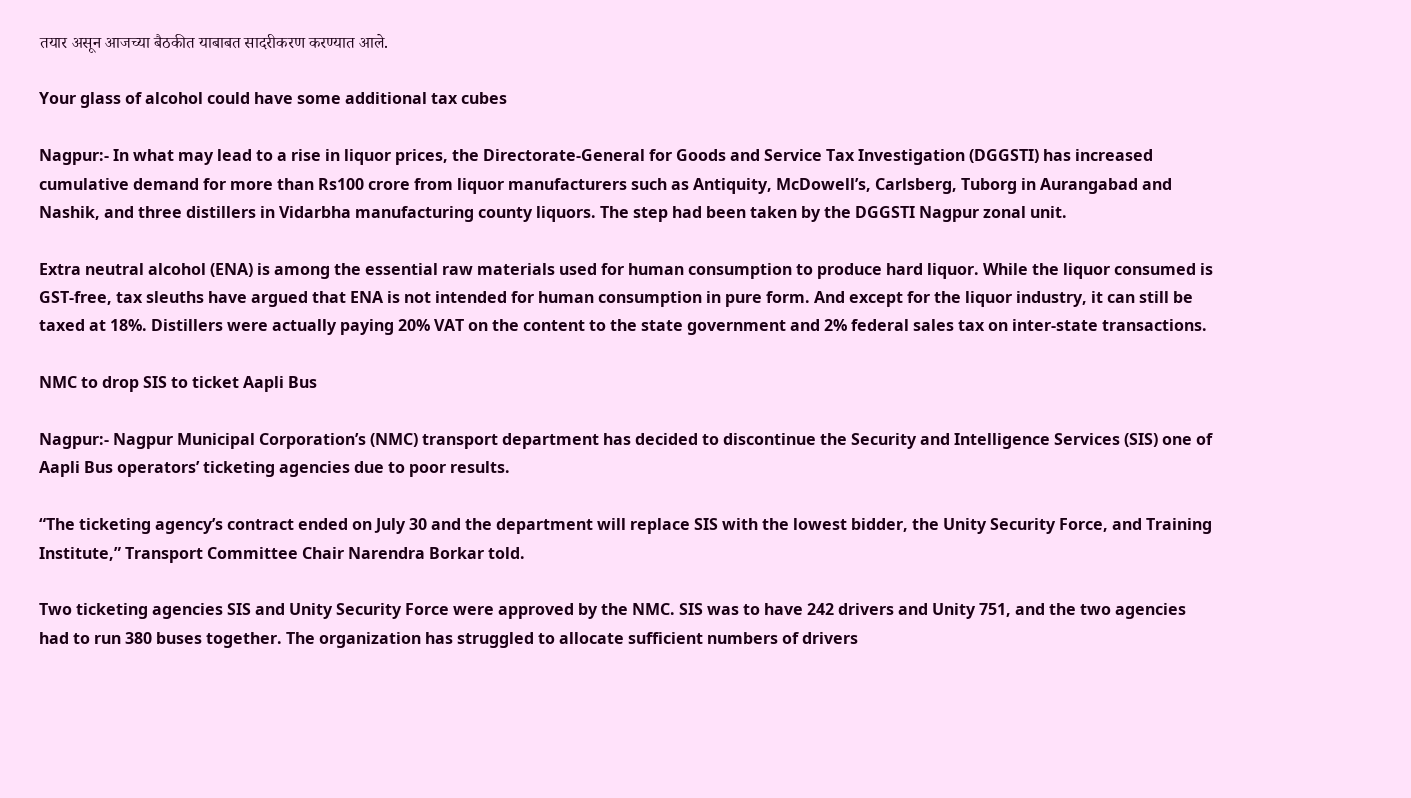तयार असून आजच्या बैठकीत याबाबत सादरीकरण करण्यात आले.

Your glass of alcohol could have some additional tax cubes

Nagpur:- In what may lead to a rise in liquor prices, the Directorate-General for Goods and Service Tax Investigation (DGGSTI) has increased cumulative demand for more than Rs100 crore from liquor manufacturers such as Antiquity, McDowell’s, Carlsberg, Tuborg in Aurangabad and Nashik, and three distillers in Vidarbha manufacturing county liquors. The step had been taken by the DGGSTI Nagpur zonal unit.

Extra neutral alcohol (ENA) is among the essential raw materials used for human consumption to produce hard liquor. While the liquor consumed is GST-free, tax sleuths have argued that ENA is not intended for human consumption in pure form. And except for the liquor industry, it can still be taxed at 18%. Distillers were actually paying 20% VAT on the content to the state government and 2% federal sales tax on inter-state transactions.

NMC to drop SIS to ticket Aapli Bus

Nagpur:- Nagpur Municipal Corporation’s (NMC) transport department has decided to discontinue the Security and Intelligence Services (SIS) one of Aapli Bus operators’ ticketing agencies due to poor results.

“The ticketing agency’s contract ended on July 30 and the department will replace SIS with the lowest bidder, the Unity Security Force, and Training Institute,” Transport Committee Chair Narendra Borkar told.

Two ticketing agencies SIS and Unity Security Force were approved by the NMC. SIS was to have 242 drivers and Unity 751, and the two agencies had to run 380 buses together. The organization has struggled to allocate sufficient numbers of drivers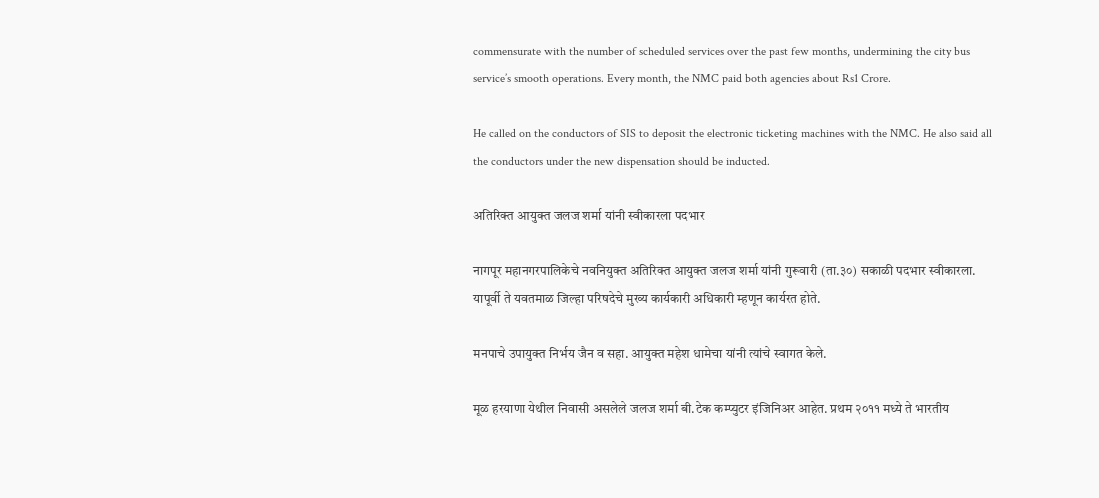commensurate with the number of scheduled services over the past few months, undermining the city bus service’s smooth operations. Every month, the NMC paid both agencies about Rs1 Crore.

He called on the conductors of SIS to deposit the electronic ticketing machines with the NMC. He also said all the conductors under the new dispensation should be inducted.

अतिरिक्त आयुक्त जलज शर्मा यांनी स्वीकारला पदभार

नागपूर महानगरपालिकेचे नवनियुक्त अतिरिक्त आयुक्त जलज शर्मा यांनी गुरूवारी (ता.३०) सकाळी पदभार स्वीकारला. यापूर्वी ते यवतमाळ जिल्हा परिषदेचे मुख्य कार्यकारी अधिकारी म्हणून कार्यरत होते.

मनपाचे उपायुक्त निर्भय जैन व सहा. आयुक्त महेश धामेचा यांनी त्यांचे स्वागत केले.

मूळ हरयाणा येथील निवासी असलेले जलज शर्मा बी.टेक कम्प्युटर इंजिनिअर आहेत. प्रथम २०११ मध्ये ते भारतीय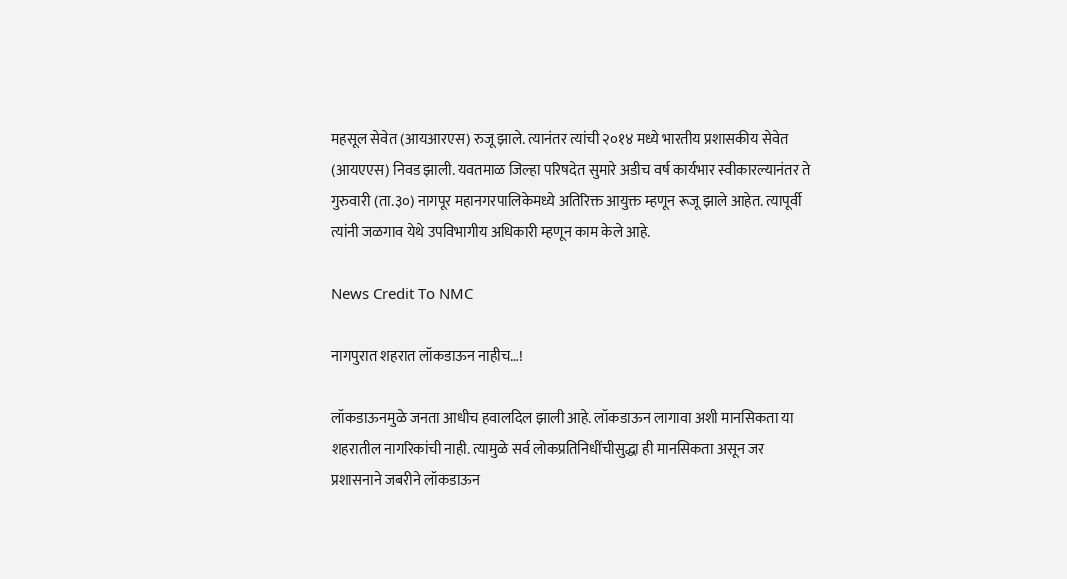महसूल सेवेत (आयआरएस) रुजू झाले. त्यानंतर त्यांची २०१४ मध्ये भारतीय प्रशासकीय सेवेत (आयएएस) निवड झाली. यवतमाळ जिल्हा परिषदेत सुमारे अडीच वर्ष कार्यभार स्वीकारल्यानंतर ते गुरुवारी (ता.३०) नागपूर महानगरपालिकेमध्ये अतिरिक्त आयुक्त म्हणून रूजू झाले आहेत. त्यापूर्वी त्यांनी जळगाव येथे उपविभागीय अधिकारी म्हणून काम केले आहे‍.

News Credit To NMC

नागपुरात शहरात लॉकडाऊन नाहीच…!

लॉकडाऊनमुळे जनता आधीच हवालदिल झाली आहे. लॉकडाऊन लागावा अशी मानसिकता या शहरातील नागरिकांची नाही. त्यामुळे सर्व लोकप्रतिनिधींचीसुद्धा ही मानसिकता असून जर प्रशासनाने जबरीने लॉकडाऊन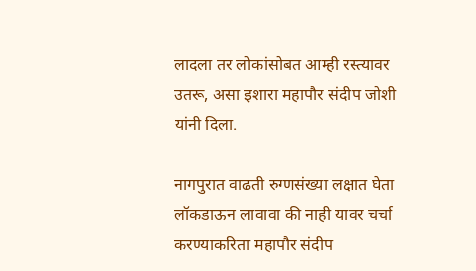लादला तर लोकांसोबत आम्ही रस्त्यावर उतरू, असा इशारा महापौर संदीप जोशी यांनी दिला.

नागपुरात वाढती रुग्णसंख्या लक्षात घेता लॉकडाऊन लावावा की नाही यावर चर्चा करण्याकरिता महापौर संदीप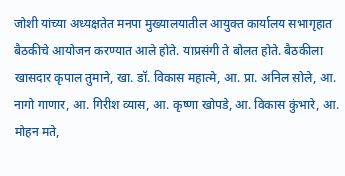जोशी यांच्या अध्यक्षतेत मनपा मुख्यालयातील आयुक्त कार्यालय सभागृहात बैठकीचे आयोजन करण्यात आले होते. याप्रसंगी ते बोलत होते. बैठकीला खासदार कृपाल तुमाने, खा. डॉ. विकास महात्मे, आ. प्रा. अनिल सोले, आ. नागो गाणार, आ. गिरीश व्यास, आ. कृष्णा खोपडे, आ. विकास कुंभारे, आ. मोहन मते,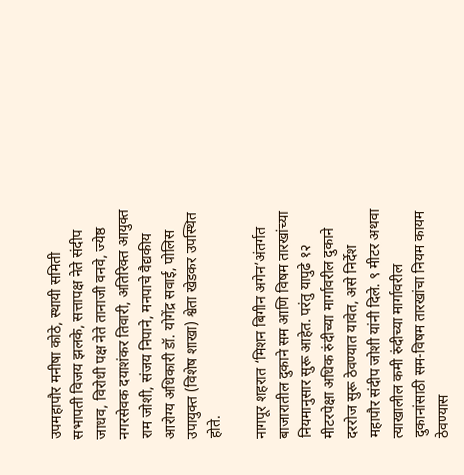उपमहापौर मनीषा कोठे, स्थायी समिती सभापती विजय झलके, सत्तापक्ष नेते संदीप जाधव, विरोधी पक्ष नेते तानाजी वनवे, ज्येष्ठ नगरसेवक दयाशंकर तिवारी, अतिरिक्त आयुक्त राम जोशी, संजय निपाने, मनपाचे वैद्यकीय आरोग्य अधिकारी डॉ. योगेंद्र सवाई, पोलिस उपायुक्त (विशेष शाखा) श्वेता खेडकर उपस्थित होते.

नागपूर शहरात ‘मिशन बिगीन अगेन’अंतर्गत बाजारातील दुकाने सम आणि विषम तारखांच्या नियमानुसार सुरू आहेत. परंतु यापुढे १२ मीटरपेक्षा अधिक रुंदीच्या मार्गावरील दुकाने दररोज सुरू ठेवण्यात यावेत, असे निर्देश महापौर संदीप जोशी यांनी दिले. ९ मीटर अथवा त्याखालील कमी रुंदीच्या मार्गावरील दुकानांसाठी सम-विषम तारखांचा नियम कायम ठेवण्यास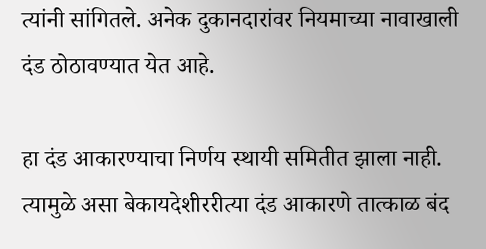त्यांनी सांगितले. अनेक दुकानदारांवर नियमाच्या नावाखाली दंड ठोठावण्यात येत आहे.

हा दंड आकारण्याचा निर्णय स्थायी समितीत झाला नाही. त्यामुळे असा बेकायदेशीररीत्या दंड आकारणे तात्काळ बंद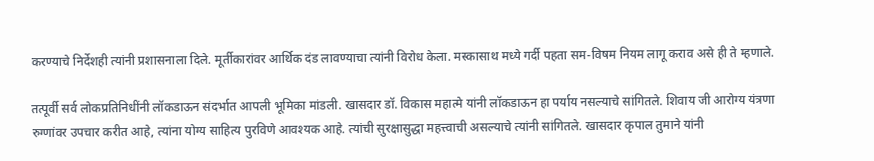करण्याचे निर्देशही त्यांनी प्रशासनाला दिले. मूर्तीकारांवर आर्थिक दंड लावण्याचा त्यांनी विरोध केला. मस्कासाथ मध्ये गर्दी पहता सम-विषम नियम लागू कराव असे ही ते म्हणाले.

तत्पूर्वी सर्व लोकप्रतिनिधींनी लॉकडाऊन संदर्भात आपली भूमिका मांडली. खासदार डॉ. विकास महात्मे यांनी लॉकडाऊन हा पर्याय नसल्याचे सांगितले. शिवाय जी आरोग्य यंत्रणा रुग्णांवर उपचार करीत आहे, त्यांना योग्य साहित्य पुरविणे आवश्यक आहे. त्यांची सुरक्षासुद्धा महत्त्वाची असल्याचे त्यांनी सांगितले. खासदार कृपाल तुमाने यांनी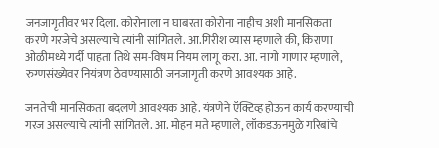जनजागृतीवर भर दिला. कोरोनाला न घाबरता कोरोना नाहीच अशी मानसिकता करणे गरजेचे असल्याचे त्यांनी सांगितले. आ.गिरीश व्यास म्हणाले की, किराणा ओळीमध्ये गर्दी पाहता ‍तिथे सम-विषम नियम लागू करा. आ. नागो गाणार म्हणाले, रुग्णसंख्येवर नियंत्रण ठेवण्यासाठी जनजागृती करणे आवश्यक आहे.

जनतेची मानसिकता बदलणे आवश्यक आहे. यंत्रणेने ऍक्टिव्ह होऊन कार्य करण्याची गरज असल्याचे त्यांनी सांगितले. आ. मोहन मते म्हणाले, लॉकडऊनमुळे गरिबांचे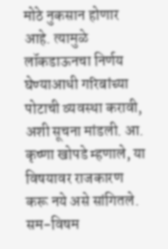मोठे नुकसान होणार आहे. त्यामुळे लॉकडाऊनचा निर्णय घेण्याआधी गरिबांच्या पोटाची व्यवस्था करावी, अशी सूचना मांडली. आ. कृष्णा खोपडे म्हणाले, या विषयावर राजकारण करू नये असे सांगितले. सम-विषम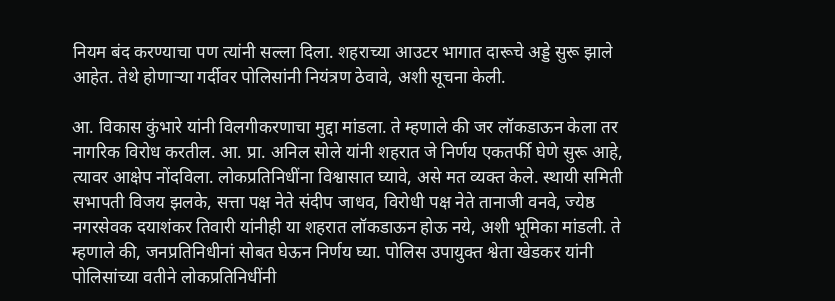नियम बंद करण्याचा पण त्यांनी सल्ला दिला. शहराच्या आउटर भागात दारूचे अड्डे सुरू झाले आहेत. तेथे होणाऱ्या गर्दीवर पोलिसांनी नियंत्रण ठेवावे, अशी सूचना केली.

आ. विकास कुंभारे यांनी विलगीकरणाचा मुद्दा मांडला. ते म्हणाले की जर लॉकडाऊन केला तर नागरिक विरोध करतील. आ. प्रा. अनिल सोले यांनी शहरात जे निर्णय एकतर्फी घेणे सुरू आहे, त्यावर आक्षेप नोंदविला. लोकप्रतिनिधींना विश्वासात घ्यावे, असे मत व्यक्त केले. स्थायी समिती सभापती विजय झलके, सत्ता पक्ष नेते संदीप जाधव, विरोधी पक्ष नेते तानाजी वनवे, ज्येष्ठ नगरसेवक दयाशंकर तिवारी यांनीही या शहरात लॉकडाऊन होऊ नये, अशी भूमिका मांडली. ते म्हणाले की, जनप्रतिनिधीनां सोबत घेऊन निर्णय घ्या. पोलिस उपायुक्त श्वेता खेडकर यांनी पोलिसांच्या वतीने लोकप्रतिनिधींनी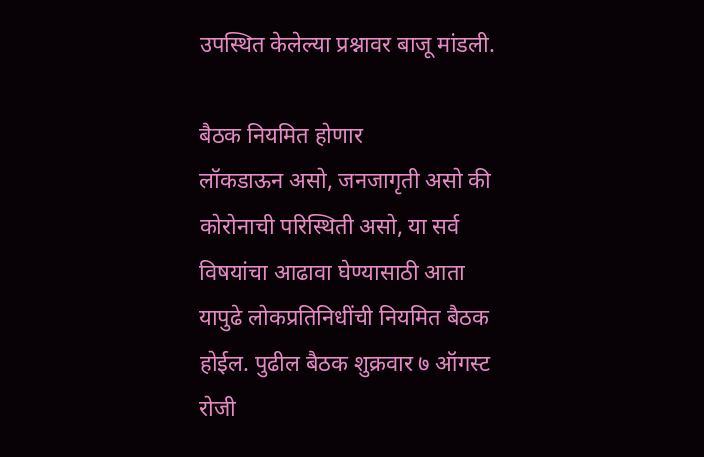उपस्थित केलेल्या प्रश्नावर बाजू मांडली.

बैठक नियमित होणार
लॉकडाऊन असो, जनजागृती असो की कोरोनाची परिस्थिती असो, या सर्व विषयांचा आढावा घेण्यासाठी आता यापुढे लोकप्रतिनिधींची नियमित बैठक होईल. पुढील बैठक शुक्रवार ७ ऑगस्ट रोजी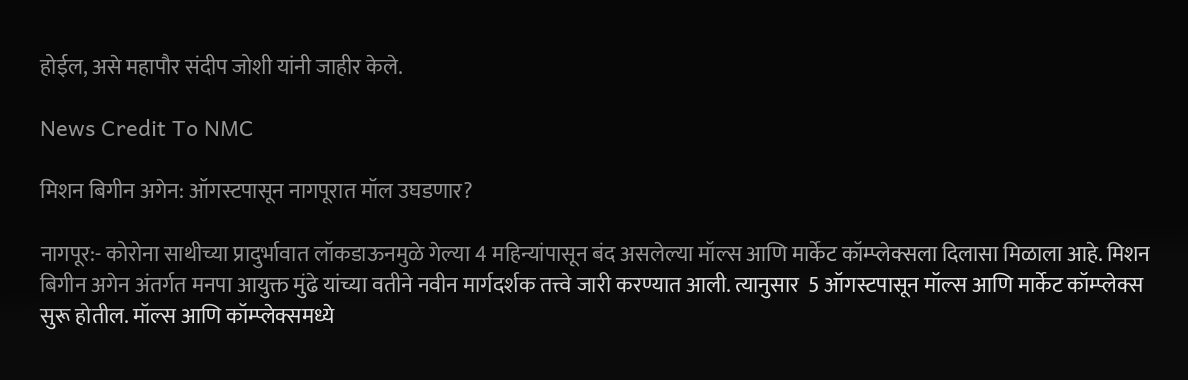होईल, असे महापौर संदीप जोशी यांनी जाहीर केले.

News Credit To NMC

मिशन बिगीन अगेन: ऑगस्टपासून नागपूरात मॉल उघडणार?

नागपूर:- कोरोना साथीच्या प्रादुर्भावात लॉकडाऊनमुळे गेल्या 4 महिन्यांपासून बंद असलेल्या मॉल्स आणि मार्केट कॉम्प्लेक्सला दिलासा मिळाला आहे. मिशन बिगीन अगेन अंतर्गत मनपा आयुक्त मुंढे यांच्या वतीने नवीन मार्गदर्शक तत्त्वे जारी करण्यात आली. त्यानुसार  5 ऑगस्टपासून मॉल्स आणि मार्केट कॉम्प्लेक्स सुरू होतील. मॉल्स आणि कॉम्प्लेक्समध्ये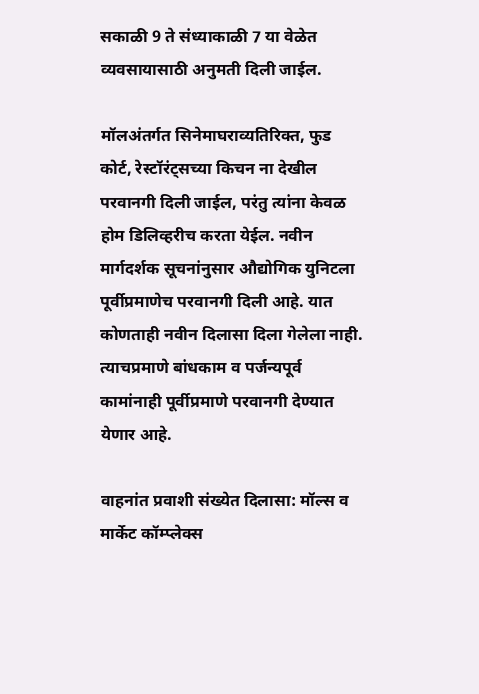सकाळी 9 ते संध्याकाळी 7 या वेळेत व्यवसायासाठी अनुमती दिली जाईल.

मॉलअंतर्गत सिनेमाघराव्यतिरिक्त, फुड कोर्ट, रेस्टॉरंट्सच्या किचन ना देखील परवानगी दिली जाईल, परंतु त्यांना केवळ होम डिलिव्हरीच करता येईल. नवीन मार्गदर्शक सूचनांनुसार औद्योगिक युनिटला पूर्वीप्रमाणेच परवानगी दिली आहे. यात कोणताही नवीन दिलासा दिला गेलेला नाही. त्याचप्रमाणे बांधकाम व पर्जन्यपूर्व कामांनाही पूर्वीप्रमाणे परवानगी देण्यात येणार आहे.

वाहनांत प्रवाशी संख्येत दिलासा: मॉल्स व मार्केट कॉम्प्लेक्स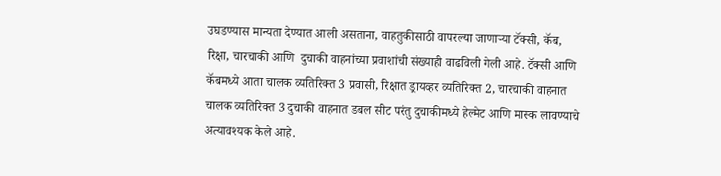उघडण्यास मान्यता देण्यात आली असताना, वाहतुकीसाठी वापरल्या जाणार्‍या टॅक्सी, कॅब, रिक्षा, चारचाकी आणि  दुचाकी वाहनांच्या प्रवाशांची संख्याही वाढविली गेली आहे. टॅक्सी आणि कॅबमध्ये आता चालक व्यतिरिक्त 3 प्रवासी, रिक्षात ड्रायव्हर व्यतिरिक्त 2, चारचाकी वाहनात चालक व्यतिरिक्त 3 दुचाकी वाहनात डबल सीट परंतु दुचाकीमध्ये हेल्मेट आणि मास्क लावण्याचे अत्यावश्यक केले आहे.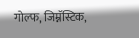गोल्फ, जिम्नॅस्टिक,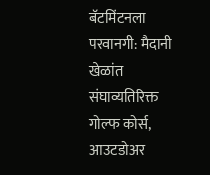बॅटमिंटनला परवानगी: मैदानी खेळांत संघाव्यतिरिक्त गोल्फ कोर्स, आउटडोअर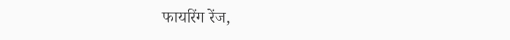फायरिंग रेंज,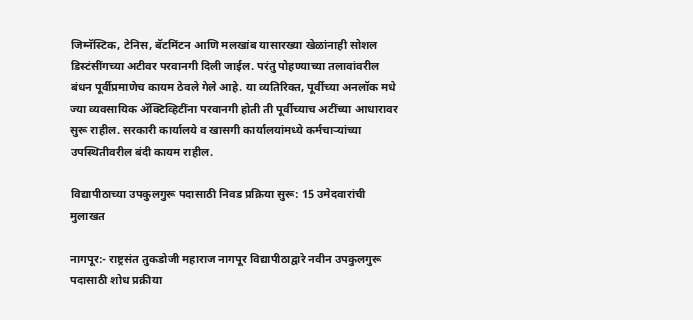जिम्नॅस्टिक, टेनिस, बॅटमिंटन आणि मलखांब यासारख्या खेळांनाही सोशल डिस्टंसींगच्या अटीवर परवानगी दिली जाईल. परंतु पोहण्याच्या तलावांवरील बंधन पूर्वीप्रमाणेच कायम ठेवले गेले आहे. या व्यतिरिक्त, पूर्वीच्या अनलॉक मधे ज्या व्यवसायिक ॲक्टिव्हिटींना परवानगी होती ती पूर्वीच्याच अटींच्या आधारावर सुरू राहील. सरकारी कार्यालये व खासगी कार्यालयांमध्ये कर्मचार्‍यांच्या उपस्थितीवरील बंदी कायम राहील.

विद्यापीठाच्या उपकुलगुरू पदासाठी निवड प्रक्रिया सुरू: 15 उमेदवारांची मुलाखत

नागपूर:- राष्ट्रसंत तुकडोजी महाराज नागपूर विद्यापीठाद्वारे नवीन उपकुलगुरू पदासाठी शोध प्रक्रीया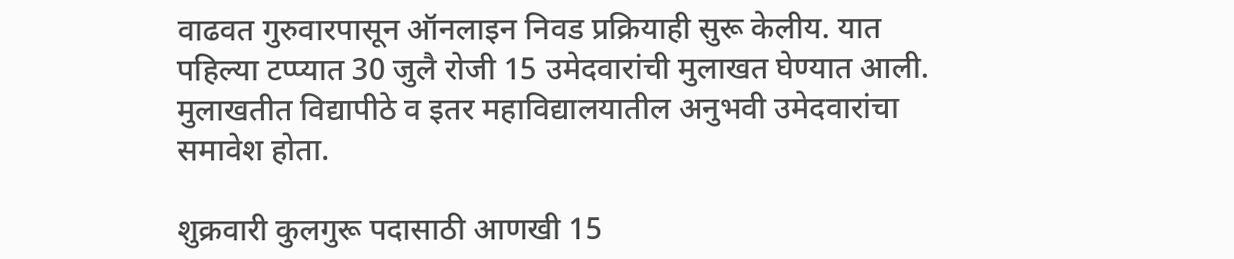वाढवत गुरुवारपासून ऑनलाइन निवड प्रक्रियाही सुरू केलीय. यात पहिल्या टप्प्यात 30 जुलै रोजी 15 उमेदवारांची मुलाखत घेण्यात आली. मुलाखतीत विद्यापीठे व इतर महाविद्यालयातील अनुभवी उमेदवारांचा समावेश होता.

शुक्रवारी कुलगुरू पदासाठी आणखी 15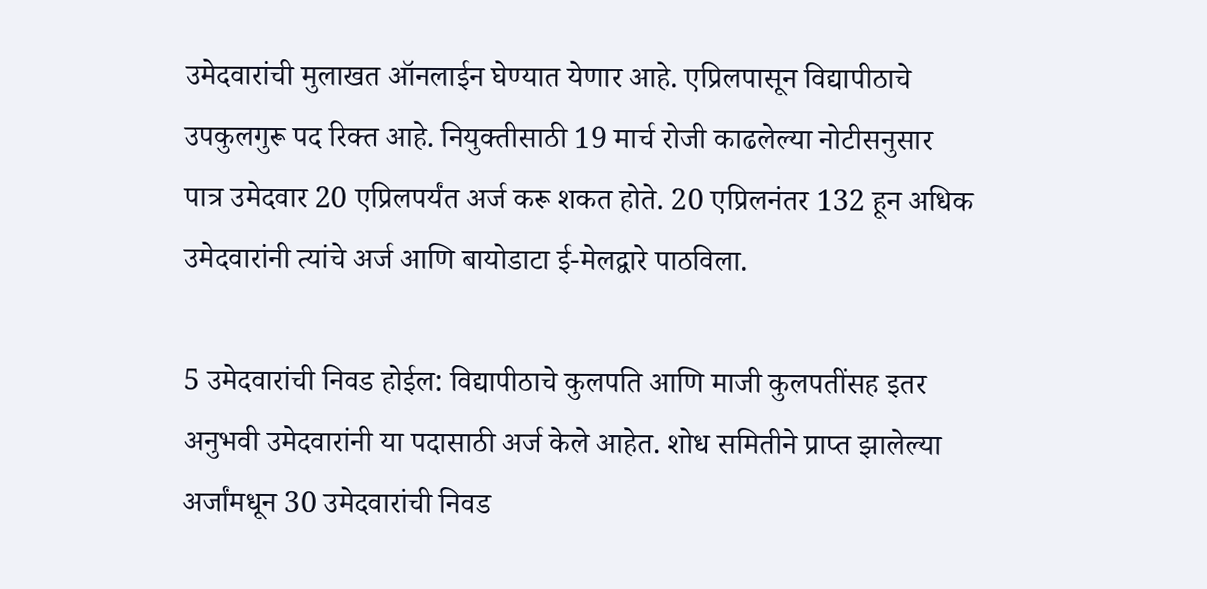उमेदवारांची मुलाखत ऑनलाईन घेण्यात येणार आहे. एप्रिलपासून विद्यापीठाचे उपकुलगुरू पद रिक्त आहे. नियुक्तीसाठी 19 मार्च रोजी काढलेल्या नोटीसनुसार पात्र उमेदवार 20 एप्रिलपर्यंत अर्ज करू शकत होते. 20 एप्रिलनंतर 132 हून अधिक उमेदवारांनी त्यांचे अर्ज आणि बायोडाटा ई-मेलद्वारे पाठविला.

5 उमेदवारांची निवड होईल: विद्यापीठाचे कुलपति आणि माजी कुलपतींसह इतर अनुभवी उमेदवारांनी या पदासाठी अर्ज केले आहेत. शोध समितीने प्राप्त झालेल्या अर्जांमधून 30 उमेदवारांची निवड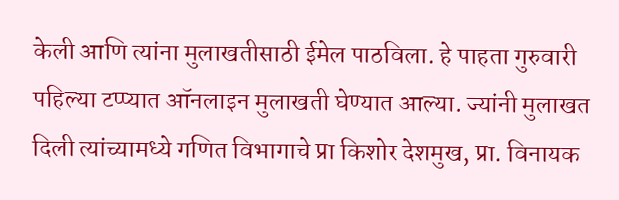केली आणि त्यांना मुलाखतीसाठी ईमेल पाठविला. हे पाहता गुरुवारी पहिल्या टप्प्यात ऑनलाइन मुलाखती घेण्यात आल्या. ज्यांनी मुलाखत दिली त्यांच्यामध्ये गणित विभागाचे प्रा किशोर देशमुख, प्रा. विनायक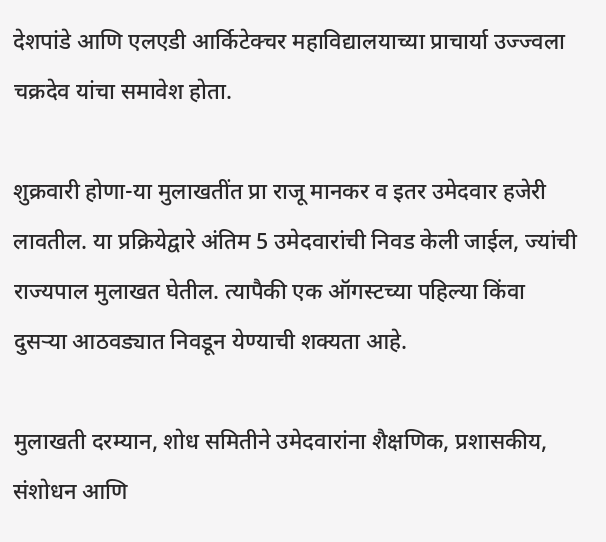देशपांडे आणि एलएडी आर्किटेक्चर महाविद्यालयाच्या प्राचार्या उज्ज्वला चक्रदेव यांचा समावेश होता.

शुक्रवारी होणा-या मुलाखतींत प्रा राजू मानकर व इतर उमेदवार हजेरी लावतील. या प्रक्रियेद्वारे अंतिम 5 उमेदवारांची निवड केली जाईल, ज्यांची राज्यपाल मुलाखत घेतील. त्यापैकी एक ऑगस्टच्या पहिल्या किंवा दुसर्‍या आठवड्यात निवडून येण्याची शक्यता आहे.

मुलाखती दरम्यान, शोध समितीने उमेदवारांना शैक्षणिक, प्रशासकीय, संशोधन आणि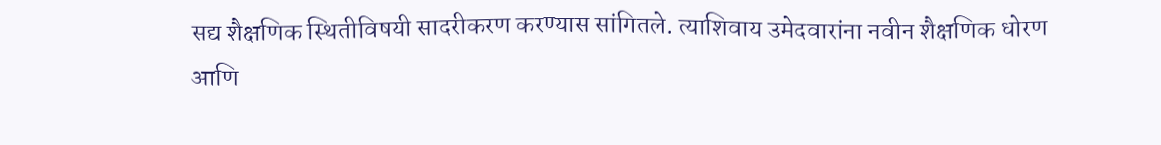सद्य शैक्षणिक स्थितीविषयी सादरीकरण करण्यास सांगितले. त्याशिवाय उमेदवारांना नवीन शैक्षणिक धोरण आणि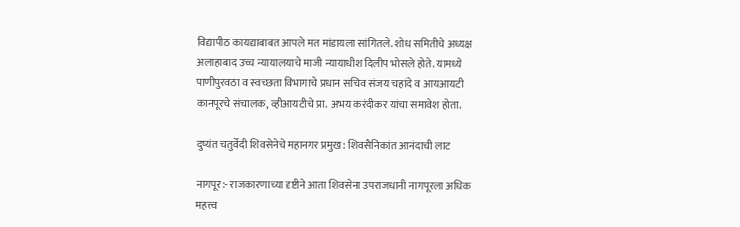विद्यापीठ कायद्याबाबत आपले मत मांडायला सांगितले. शोध समितीचे अध्यक्ष अलाहाबाद उच्च न्यायालयाचे माजी न्यायाधीश दिलीप भोसले होते. यामध्ये पाणीपुरवठा व स्वच्छता विभागाचे प्रधान सचिव संजय चहांदे व आयआयटी कानपूरचे संचालक, व्हीआयटीचे प्रा. अभय करंदीकर यांचा समावेश होता.

दुष्यंत चतुर्वेदी शिवसेनेचे महानगर प्रमुख: शिवसैनिकांत आनंदाची लाट

नागपूर:- राजकारणाच्या दृष्टीने आता शिवसेना उपराजधानी नागपूरला अधिक महत्त्व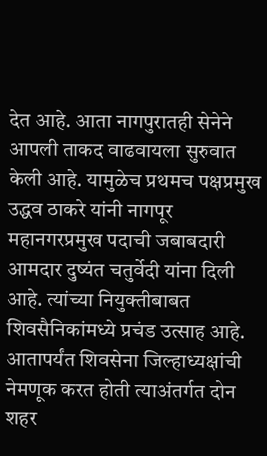देत आहे. आता नागपुरातही सेनेने आपली ताकद वाढवायला सुरुवात केली आहे. यामुळेच प्रथमच पक्षप्रमुख उद्धव ठाकरे यांनी नागपूर महानगरप्रमुख पदाची जबाबदारी आमदार दुष्यंत चतुर्वेदी यांना दिली आहे. त्यांच्या नियुक्तीबाबत शिवसैनिकांमध्ये प्रचंड उत्साह आहे. आतापर्यंत शिवसेना जिल्हाध्यक्षांची नेमणूक करत होती त्याअंतर्गत दोन शहर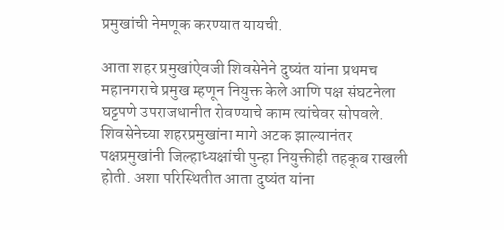प्रमुखांची नेमणूक करण्यात यायची.

आता शहर प्रमुखांऐवजी शिवसेनेने दुष्यंत यांना प्रथमच महानगराचे प्रमुख म्हणून नियुक्त केले आणि पक्ष संघटनेला घट्टपणे उपराजधानीत रोवण्याचे काम त्यांचेवर सोपवले. शिवसेनेच्या शहरप्रमुखांना मागे अटक झाल्यानंतर पक्षप्रमुखांनी जिल्हाध्यक्षांची पुन्हा नियुक्तीही तहकूब राखली होती. अशा परिस्थितीत आता दुष्यंत यांना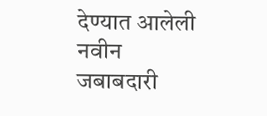देण्यात आलेली नवीन जबाबदारी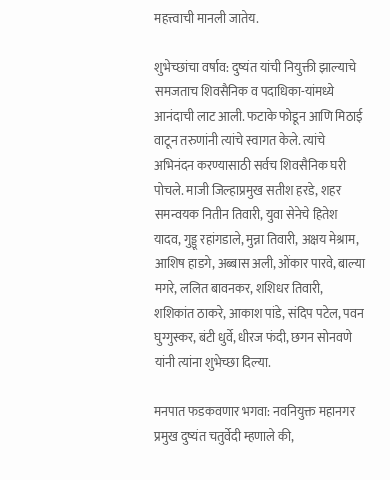महत्त्वाची मानली जातेय.

शुभेच्छांचा वर्षाव: दुष्यंत यांची नियुक्ती झाल्याचे समजताच शिवसैनिक व पदाधिका-यांमध्ये आनंदाची लाट आली. फटाके फोडून आणि मिठाई वाटून तरुणांनी त्यांचे स्वागत केले. त्यांचे अभिनंदन करण्यासाठी सर्वच शिवसैनिक घरी पोचले. माजी जिल्हाप्रमुख सतीश हरडे, शहर समन्वयक नितीन तिवारी, युवा सेनेचे हितेश यादव, गुड्डू रहांगडाले, मुन्ना तिवारी, अक्षय मेश्राम, आशिष हाडगे, अब्बास अली, ओंकार पारवे, बाल्या मगरे, ललित बावनकर, शशिधर तिवारी, शशिकांत ठाकरे, आकाश पांडे, संदिप पटेल, पवन घुग्गुस्कर, बंटी धुर्वे, धीरज फंदी, छगन सोनवणे यांनी त्यांना शुभेच्छा दिल्या.

मनपात फडकवणार भगवा: नवनियुक्त महानगर प्रमुख दुष्यंत चतुर्वेदी म्हणाले की,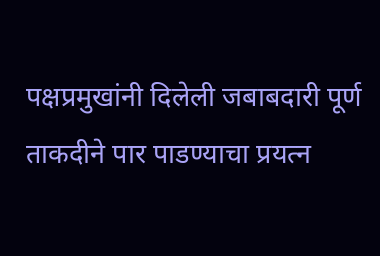पक्षप्रमुखांनी दिलेली जबाबदारी पूर्ण ताकदीने पार पाडण्याचा प्रयत्न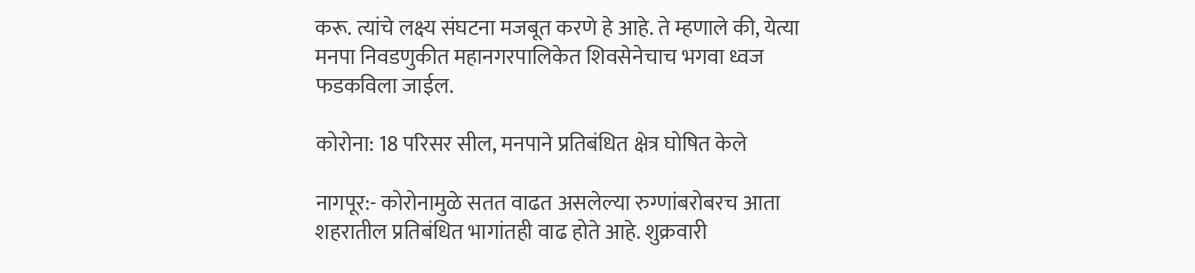करू. त्यांचे लक्ष्य संघटना मजबूत करणे हे आहे. ते म्हणाले की, येत्या मनपा निवडणुकीत महानगरपालिकेत शिवसेनेचाच भगवा ध्वज फडकविला जाईल.

कोरोना: 18 परिसर सील, मनपाने प्रतिबंधित क्षेत्र घोषित केले

नागपूर:- कोरोनामुळे सतत वाढत असलेल्या रुग्णांबरोबरच आता शहरातील प्रतिबंधित भागांतही वाढ होते आहे. शुक्रवारी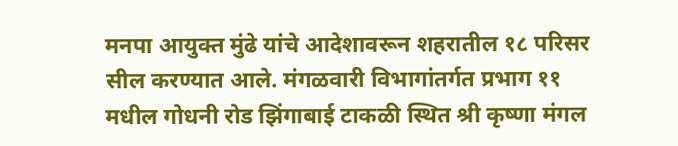मनपा आयुक्त मुंढे यांचे आदेशावरून शहरातील १८ परिसर सील करण्यात आले. मंगळवारी विभागांतर्गत प्रभाग ११ मधील गोधनी रोड झिंगाबाई टाकळी स्थित श्री कृष्णा मंगल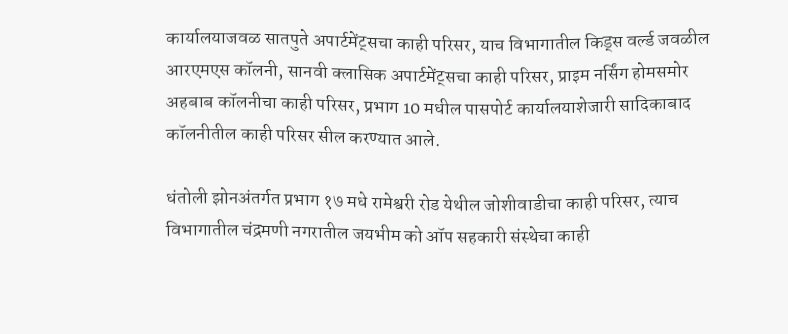कार्यालयाजवळ सातपुते अपार्टमेंट्सचा काही परिसर, याच विभागातील किड्स वर्ल्ड जवळील  आरएमएस कॉलनी, सानवी क्लासिक अपार्टमेंट्सचा काही परिसर, प्राइम नर्सिंग होमसमोर अहबाब कॉलनीचा काही परिसर, प्रभाग 10 मधील पासपोर्ट कार्यालयाशेजारी सादिकाबाद कॉलनीतील काही परिसर सील करण्यात आले.

धंतोली झोनअंतर्गत प्रभाग १७ मधे रामेश्वरी रोड येथील जोशीवाडीचा काही परिसर, त्याच विभागातील चंद्रमणी नगरातील जयभीम को ऑप सहकारी संस्थेचा काही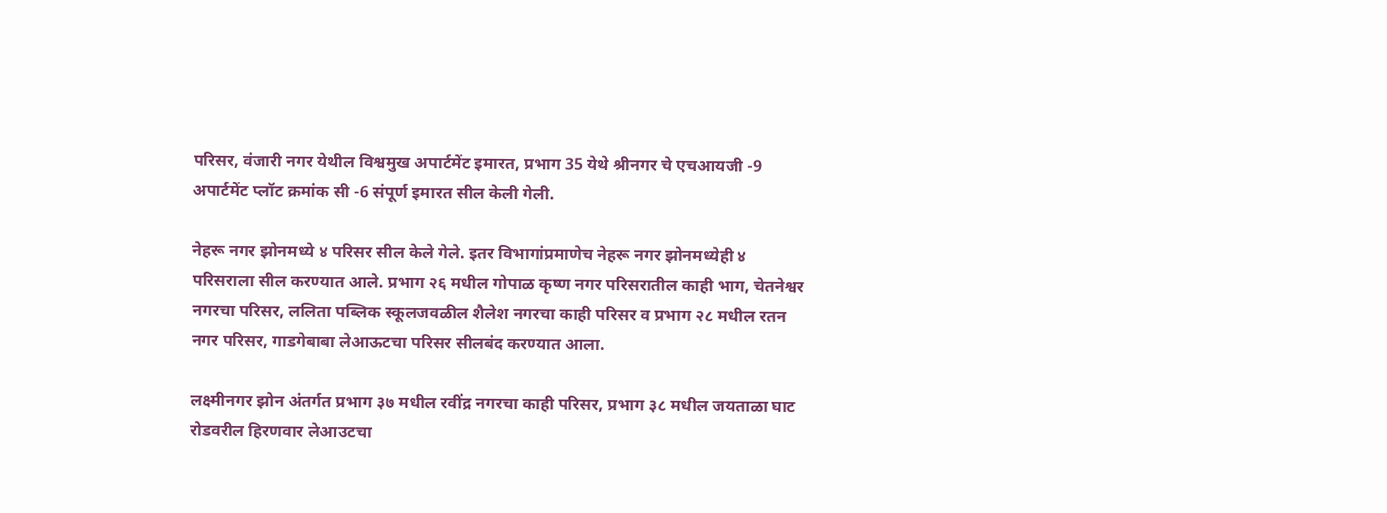परिसर, वंजारी नगर येथील विश्वमुख अपार्टमेंट इमारत, प्रभाग 35 येथे श्रीनगर चे एचआयजी -9 अपार्टमेंट प्लॉट क्रमांक सी -6 संपूर्ण इमारत सील केली गेली.

नेहरू नगर झोनमध्ये ४ परिसर सील केले गेले. इतर विभागांप्रमाणेच नेहरू नगर झोनमध्येही ४ परिसराला सील करण्यात आले. प्रभाग २६ मधील गोपाळ कृष्ण नगर परिसरातील काही भाग, चेतनेश्वर नगरचा परिसर, ललिता पब्लिक स्कूलजवळील शैलेश नगरचा काही परिसर व प्रभाग २८ मधील रतन नगर परिसर, गाडगेबाबा लेआऊटचा परिसर सीलबंद करण्यात आला.

लक्ष्मीनगर झोन अंतर्गत प्रभाग ३७ मधील रवींद्र नगरचा काही परिसर, प्रभाग ३८ मधील जयताळा घाट रोडवरील हिरणवार लेआउटचा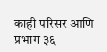काही परिसर आणि प्रभाग ३६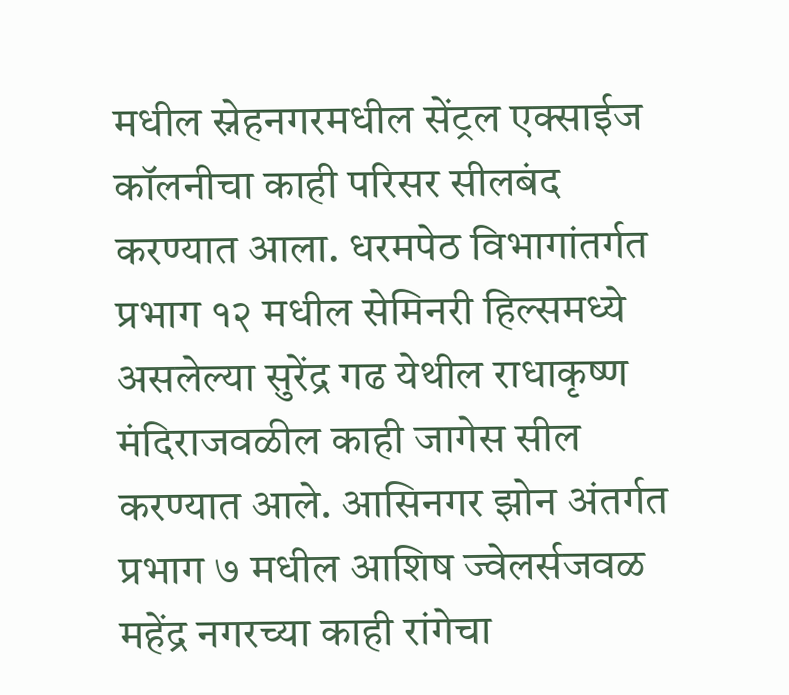मधील स्नेहनगरमधील सेंट्रल एक्साईज कॉलनीचा काही परिसर सीलबंद करण्यात आला. धरमपेठ विभागांतर्गत प्रभाग १२ मधील सेमिनरी हिल्समध्ये असलेल्या सुरेंद्र गढ येथील राधाकृष्ण मंदिराजवळील काही जागेस सील करण्यात आले. आसिनगर झोन अंतर्गत प्रभाग ७ मधील आशिष ज्वेलर्सजवळ महेंद्र नगरच्या काही रांगेचा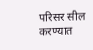परिसर सील करण्यात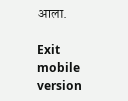आला.

Exit mobile version